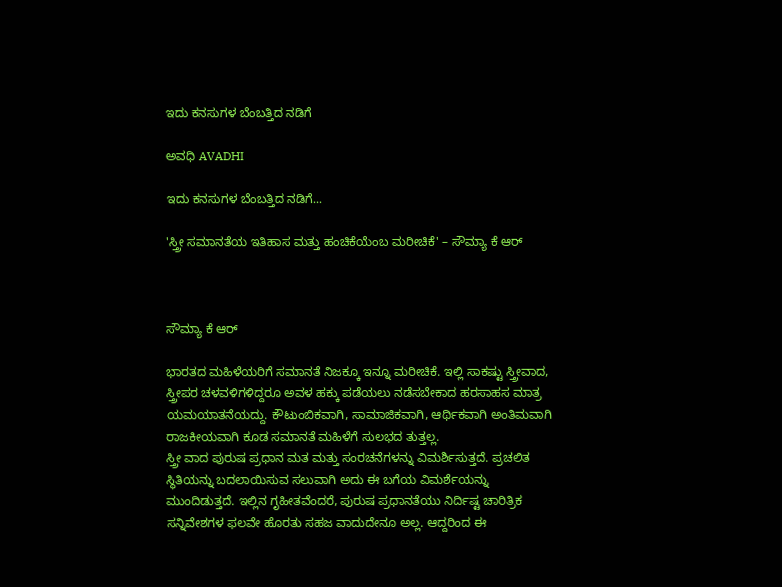ಇದು ಕನಸುಗಳ ಬೆಂಬತ್ತಿದ ನಡಿಗೆ‍

ಅವಧಿ AVADHI

ಇದು ಕನಸುಗಳ ಬೆಂಬತ್ತಿದ ನಡಿಗೆ...

'ಸ್ತ್ರೀ ಸಮಾನತೆಯ ಇತಿಹಾಸ ಮತ್ತು ಹಂಚಿಕೆಯೆಂಬ ಮರೀಚಿಕೆ' – ಸೌಮ್ಯಾ ಕೆ ಆರ್



ಸೌಮ್ಯಾ ಕೆ ಆರ್

ಭಾರತದ ಮಹಿಳೆಯರಿಗೆ ಸಮಾನತೆ ನಿಜಕ್ಕೂ ಇನ್ನೂ ಮರೀಚಿಕೆ. ಇಲ್ಲಿ ಸಾಕಷ್ಟು ಸ್ತ್ರೀವಾದ, ಸ್ತ್ರೀಪರ ಚಳವಳಿಗಳಿದ್ದರೂ ಅವಳ ಹಕ್ಕು ಪಡೆಯಲು ನಡೆಸಬೇಕಾದ ಹರಸಾಹಸ ಮಾತ್ರ ಯಮಯಾತನೆಯದ್ದು. ಕೌಟುಂಬಿಕವಾಗಿ, ಸಾಮಾಜಿಕವಾಗಿ, ಆರ್ಥಿಕವಾಗಿ ಅಂತಿಮವಾಗಿ ರಾಜಕೀಯವಾಗಿ ಕೂಡ ಸಮಾನತೆ ಮಹಿಳೆಗೆ ಸುಲಭದ ತುತ್ತಲ್ಲ.
ಸ್ತ್ರೀ ವಾದ ಪುರುಷ ಪ್ರಧಾನ ಮತ ಮತ್ತು ಸಂರಚನೆಗಳನ್ನು ವಿಮರ್ಶಿಸುತ್ತದೆ. ಪ್ರಚಲಿತ ಸ್ಥಿತಿಯನ್ನು ಬದಲಾಯಿಸುವ ಸಲುವಾಗಿ ಅದು ಈ ಬಗೆಯ ವಿಮರ್ಶೆಯನ್ನು ಮುಂದಿಡುತ್ತದೆ. ಇಲ್ಲಿನ ಗೃಹೀತವೆಂದರೆ, ಪುರುಷ ಪ್ರಧಾನತೆಯು ನಿರ್ದಿಷ್ಟ ಚಾರಿತ್ರಿಕ ಸನ್ನಿವೇಶಗಳ ಫಲವೇ ಹೊರತು ಸಹಜ ವಾದುದೇನೂ ಅಲ್ಲ. ಆದ್ದರಿಂದ ಈ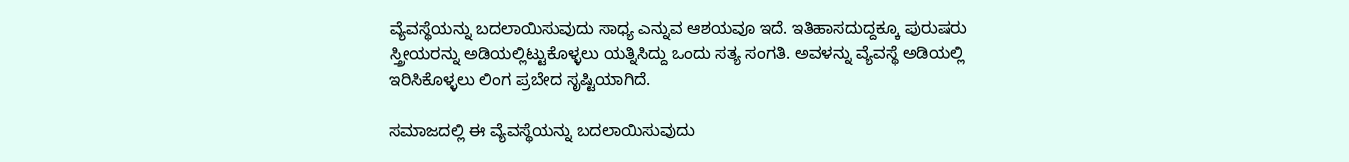ವ್ಯೆವಸ್ಥೆಯನ್ನು ಬದಲಾಯಿಸುವುದು ಸಾಧ್ಯ ಎನ್ನುವ ಆಶಯವೂ ಇದೆ. ಇತಿಹಾಸದುದ್ದಕ್ಕೂ ಪುರುಷರು ಸ್ತ್ರೀಯರನ್ನು ಅಡಿಯಲ್ಲಿಟ್ಟುಕೊಳ್ಳಲು ಯತ್ನಿಸಿದ್ದು ಒಂದು ಸತ್ಯ ಸಂಗತಿ. ಅವಳನ್ನು ವ್ಯೆವಸ್ಥೆ ಅಡಿಯಲ್ಲಿ ಇರಿಸಿಕೊಳ್ಳಲು ಲಿಂಗ ಪ್ರಬೇದ ಸೃಷ್ಟಿಯಾಗಿದೆ.

ಸಮಾಜದಲ್ಲಿ ಈ ವ್ಯೆವಸ್ಥೆಯನ್ನು ಬದಲಾಯಿಸುವುದು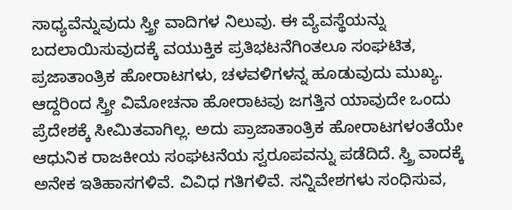ಸಾಧ್ಯವೆನ್ನುವುದು ಸ್ತ್ರೀ ವಾದಿಗಳ ನಿಲುವು. ಈ ವ್ಯೆವಸ್ಥೆಯನ್ನು ಬದಲಾಯಿಸುವುದಕ್ಕೆ ವಯುಕ್ತಿಕ ಪ್ರತಿಭಟನೆಗಿಂತಲೂ ಸಂಘಟಿತ, ಪ್ರಜಾತಾಂತ್ರಿಕ ಹೋರಾಟಗಳು, ಚಳವಳಿಗಳನ್ನ ಹೂಡುವುದು ಮುಖ್ಯ. ಆದ್ದರಿಂದ ಸ್ತ್ರೀ ವಿಮೋಚನಾ ಹೋರಾಟವು ಜಗತ್ತಿನ ಯಾವುದೇ ಒಂದು ಪ್ರೆದೇಶಕ್ಕೆ ಸೀಮಿತವಾಗಿಲ್ಲ. ಅದು ಪ್ರಾಜಾತಾಂತ್ರಿಕ ಹೋರಾಟಗಳಂತೆಯೇ ಆಧುನಿಕ ರಾಜಕೀಯ ಸಂಘಟನೆಯ ಸ್ವರೂಪವನ್ನು ಪಡೆದಿದೆ. ಸ್ತ್ರಿ ವಾದಕ್ಕೆ ಅನೇಕ ಇತಿಹಾಸಗಳಿವೆ. ವಿವಿಧ ಗತಿಗಳಿವೆ. ಸನ್ನಿವೇಶಗಳು ಸಂಧಿಸುವ,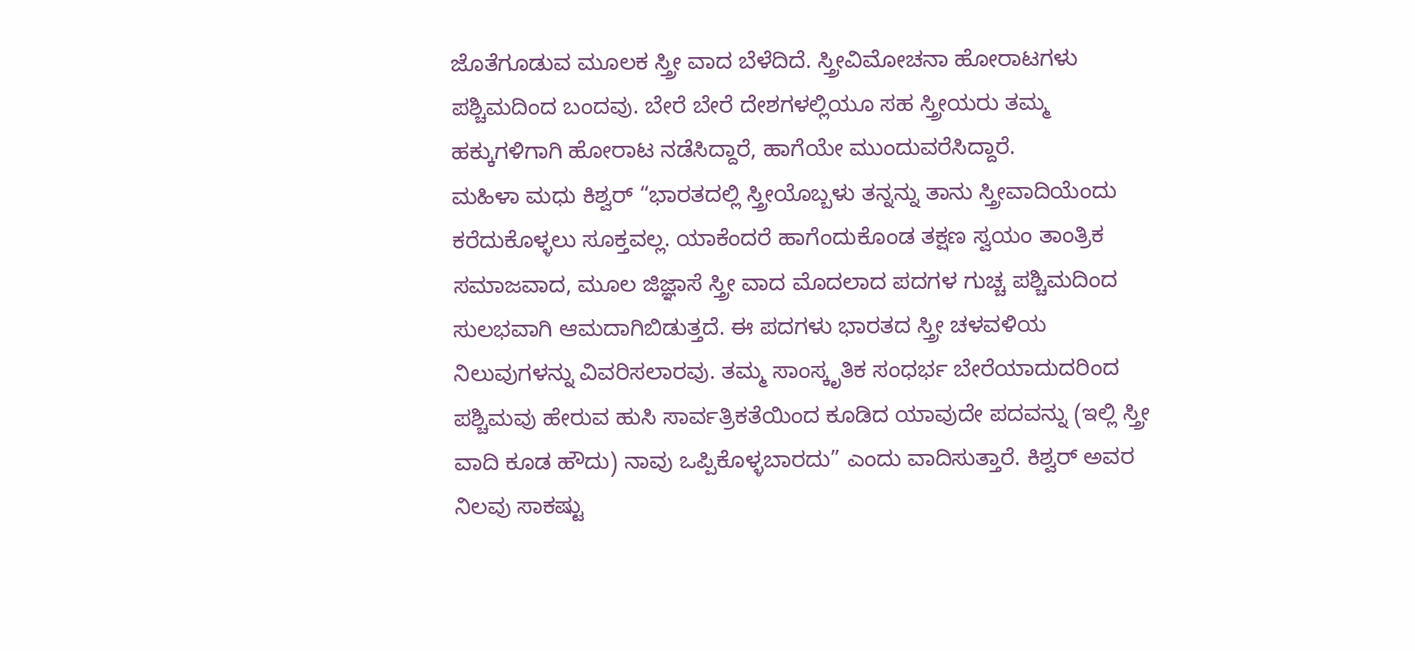ಜೊತೆಗೂಡುವ ಮೂಲಕ ಸ್ತ್ರೀ ವಾದ ಬೆಳೆದಿದೆ. ಸ್ತ್ರೀವಿಮೋಚನಾ ಹೋರಾಟಗಳು ಪಶ್ಚಿಮದಿಂದ ಬಂದವು. ಬೇರೆ ಬೇರೆ ದೇಶಗಳಲ್ಲಿಯೂ ಸಹ ಸ್ತ್ರೀಯರು ತಮ್ಮ ಹಕ್ಕುಗಳಿಗಾಗಿ ಹೋರಾಟ ನಡೆಸಿದ್ದಾರೆ, ಹಾಗೆಯೇ ಮುಂದುವರೆಸಿದ್ದಾರೆ.
ಮಹಿಳಾ ಮಧು ಕಿಶ್ವರ್ “ಭಾರತದಲ್ಲಿ ಸ್ತ್ರೀಯೊಬ್ಬಳು ತನ್ನನ್ನು ತಾನು ಸ್ತ್ರೀವಾದಿಯೆಂದು ಕರೆದುಕೊಳ್ಳಲು ಸೂಕ್ತವಲ್ಲ. ಯಾಕೆಂದರೆ ಹಾಗೆಂದುಕೊಂಡ ತಕ್ಷಣ ಸ್ವಯಂ ತಾಂತ್ರಿಕ ಸಮಾಜವಾದ, ಮೂಲ ಜಿಜ್ಞಾಸೆ ಸ್ತ್ರೀ ವಾದ ಮೊದಲಾದ ಪದಗಳ ಗುಚ್ಚ ಪಶ್ಚಿಮದಿಂದ ಸುಲಭವಾಗಿ ಆಮದಾಗಿಬಿಡುತ್ತದೆ. ಈ ಪದಗಳು ಭಾರತದ ಸ್ತ್ರೀ ಚಳವಳಿಯ ನಿಲುವುಗಳನ್ನು ವಿವರಿಸಲಾರವು. ತಮ್ಮ ಸಾಂಸ್ಕೃತಿಕ ಸಂಧರ್ಭ ಬೇರೆಯಾದುದರಿಂದ ಪಶ್ಚಿಮವು ಹೇರುವ ಹುಸಿ ಸಾರ್ವತ್ರಿಕತೆಯಿಂದ ಕೂಡಿದ ಯಾವುದೇ ಪದವನ್ನು (ಇಲ್ಲಿ ಸ್ತ್ರೀ ವಾದಿ ಕೂಡ ಹೌದು) ನಾವು ಒಪ್ಪಿಕೊಳ್ಳಬಾರದು” ಎಂದು ವಾದಿಸುತ್ತಾರೆ. ಕಿಶ್ವರ್ ಅವರ ನಿಲವು ಸಾಕಷ್ಟು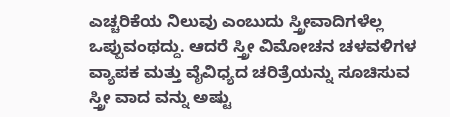ಎಚ್ಚರಿಕೆಯ ನಿಲುವು ಎಂಬುದು ಸ್ತ್ರೀವಾದಿಗಳೆಲ್ಲ ಒಪ್ಪುವಂಥದ್ದು. ಆದರೆ ಸ್ತ್ರೀ ವಿಮೋಚನ ಚಳವಳಿಗಳ ವ್ಯಾಪಕ ಮತ್ತು ವೈವಿಧ್ಯದ ಚರಿತ್ರೆಯನ್ನು ಸೂಚಿಸುವ ಸ್ತ್ರೀ ವಾದ ವನ್ನು ಅಷ್ಟು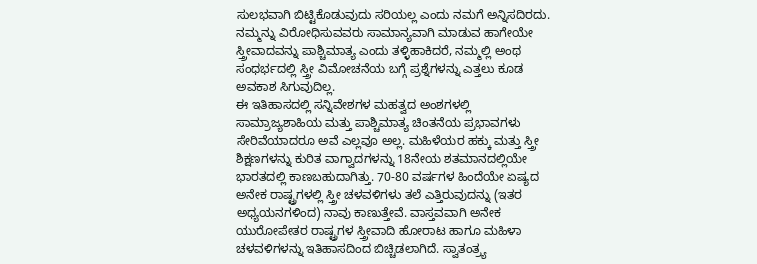ಸುಲಭವಾಗಿ ಬಿಟ್ಟಿಕೊಡುವುದು ಸರಿಯಲ್ಲ ಎಂದು ನಮಗೆ ಅನ್ನಿಸದಿರದು. ನಮ್ಮನ್ನು ವಿರೋಧಿಸುವವರು ಸಾಮಾನ್ಯವಾಗಿ ಮಾಡುವ ಹಾಗೇಯೇ ಸ್ತ್ರೀವಾದವನ್ನು ಪಾಶ್ಚಿಮಾತ್ಯ ಎಂದು ತಳ್ಳಿಹಾಕಿದರೆ, ನಮ್ಮಲ್ಲಿ ಅಂಥ ಸಂಧರ್ಭದಲ್ಲಿ ಸ್ತ್ರೀ ವಿಮೋಚನೆಯ ಬಗ್ಗೆ ಪ್ರಶ್ನೆಗಳನ್ನು ಎತ್ತಲು ಕೂಡ ಅವಕಾಶ ಸಿಗುವುದಿಲ್ಲ.
ಈ ಇತಿಹಾಸದಲ್ಲಿ ಸನ್ನಿವೇಶಗಳ ಮಹತ್ವದ ಅಂಶಗಳಲ್ಲಿ ಸಾಮ್ರಾಜ್ಯಶಾಹಿಯ ಮತ್ತು ಪಾಶ್ಚಿಮಾತ್ಯ ಚಿಂತನೆಯ ಪ್ರಭಾವಗಳು ಸೇರಿವೆಯಾದರೂ ಅವೆ ಎಲ್ಲವೂ ಅಲ್ಲ. ಮಹಿಳೆಯರ ಹಕ್ಕು ಮತ್ತು ಸ್ತ್ರೀ ಶಿಕ್ಷಣಗಳನ್ನು ಕುರಿತ ವಾಗ್ವಾದಗಳನ್ನು 18ನೇಯ ಶತಮಾನದಲ್ಲಿಯೇ ಭಾರತದಲ್ಲಿ ಕಾಣಬಹುದಾಗಿತ್ತು. 70-80 ವರ್ಷಗಳ ಹಿಂದೆಯೇ ಏಷ್ಯದ ಅನೇಕ ರಾಷ್ಟ್ರಗಳಲ್ಲಿ ಸ್ತ್ರೀ ಚಳವಳಿಗಳು ತಲೆ ಎತ್ತಿರುವುದನ್ನು (ಇತರ ಅಧ್ಯಯನಗಳಿಂದ) ನಾವು ಕಾಣುತ್ತೇವೆ. ವಾಸ್ತವವಾಗಿ ಅನೇಕ ಯುರೋಪೇತರ ರಾಷ್ಟ್ರಗಳ ಸ್ತ್ರೀವಾದಿ ಹೋರಾಟ ಹಾಗೂ ಮಹಿಳಾ ಚಳವಳಿಗಳನ್ನು ಇತಿಹಾಸದಿಂದ ಬಿಚ್ಚಿಡಲಾಗಿದೆ. ಸ್ವಾತಂತ್ರ್ಯ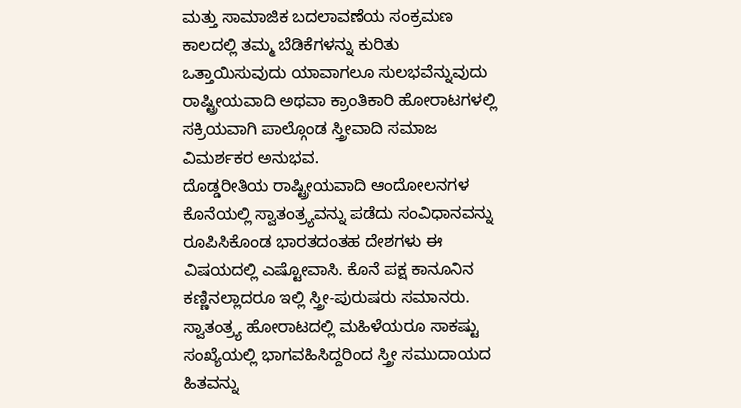ಮತ್ತು ಸಾಮಾಜಿಕ ಬದಲಾವಣೆಯ ಸಂಕ್ರಮಣ ಕಾಲದಲ್ಲಿ ತಮ್ಮ ಬೆಡಿಕೆಗಳನ್ನು ಕುರಿತು ಒತ್ತಾಯಿಸುವುದು ಯಾವಾಗಲೂ ಸುಲಭವೆನ್ನುವುದು ರಾಷ್ಟ್ರೀಯವಾದಿ ಅಥವಾ ಕ್ರಾಂತಿಕಾರಿ ಹೋರಾಟಗಳಲ್ಲಿ ಸಕ್ರಿಯವಾಗಿ ಪಾಲ್ಗೊಂಡ ಸ್ತ್ರೀವಾದಿ ಸಮಾಜ ವಿಮರ್ಶಕರ ಅನುಭವ.
ದೊಡ್ಡರೀತಿಯ ರಾಷ್ಟ್ರೀಯವಾದಿ ಆಂದೋಲನಗಳ ಕೊನೆಯಲ್ಲಿ ಸ್ವಾತಂತ್ರ್ಯವನ್ನು ಪಡೆದು ಸಂವಿಧಾನವನ್ನು ರೂಪಿಸಿಕೊಂಡ ಭಾರತದಂತಹ ದೇಶಗಳು ಈ ವಿಷಯದಲ್ಲಿ ಎಷ್ಟೋವಾಸಿ. ಕೊನೆ ಪಕ್ಷ ಕಾನೂನಿನ ಕಣ್ಣಿನಲ್ಲಾದರೂ ಇಲ್ಲಿ ಸ್ತ್ರೀ-ಪುರುಷರು ಸಮಾನರು. ಸ್ವಾತಂತ್ರ್ಯ ಹೋರಾಟದಲ್ಲಿ ಮಹಿಳೆಯರೂ ಸಾಕಷ್ಟು ಸಂಖ್ಯೆಯಲ್ಲಿ ಭಾಗವಹಿಸಿದ್ದರಿಂದ ಸ್ತ್ರೀ ಸಮುದಾಯದ ಹಿತವನ್ನು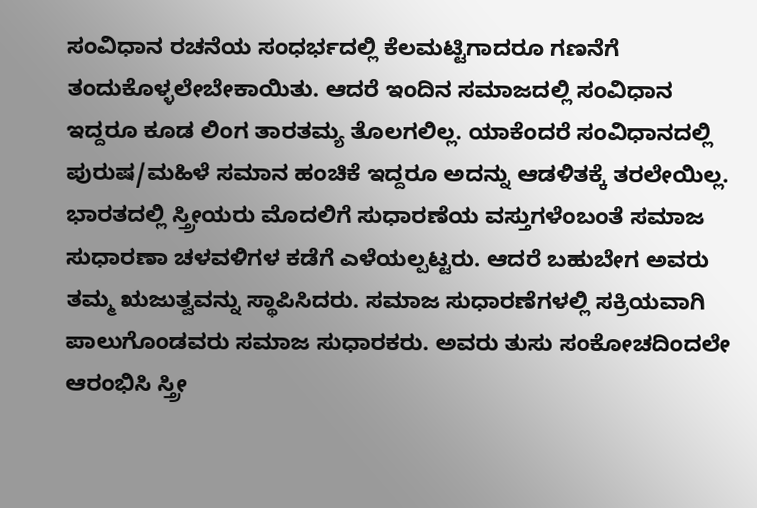ಸಂವಿಧಾನ ರಚನೆಯ ಸಂಧರ್ಭದಲ್ಲಿ ಕೆಲಮಟ್ಟಿಗಾದರೂ ಗಣನೆಗೆ ತಂದುಕೊಳ್ಳಲೇಬೇಕಾಯಿತು. ಆದರೆ ಇಂದಿನ ಸಮಾಜದಲ್ಲಿ ಸಂವಿಧಾನ ಇದ್ದರೂ ಕೂಡ ಲಿಂಗ ತಾರತಮ್ಯ ತೊಲಗಲಿಲ್ಲ. ಯಾಕೆಂದರೆ ಸಂವಿಧಾನದಲ್ಲಿ ಪುರುಷ/ಮಹಿಳೆ ಸಮಾನ ಹಂಚಿಕೆ ಇದ್ದರೂ ಅದನ್ನು ಆಡಳಿತಕ್ಕೆ ತರಲೇಯಿಲ್ಲ.
ಭಾರತದಲ್ಲಿ ಸ್ತ್ರೀಯರು ಮೊದಲಿಗೆ ಸುಧಾರಣೆಯ ವಸ್ತುಗಳೆಂಬಂತೆ ಸಮಾಜ ಸುಧಾರಣಾ ಚಳವಳಿಗಳ ಕಡೆಗೆ ಎಳೆಯಲ್ಪಟ್ಟರು. ಆದರೆ ಬಹುಬೇಗ ಅವರು ತಮ್ಮ ಋಜುತ್ವವನ್ನು ಸ್ಥಾಪಿಸಿದರು. ಸಮಾಜ ಸುಧಾರಣೆಗಳಲ್ಲಿ ಸಕ್ರಿಯವಾಗಿ ಪಾಲುಗೊಂಡವರು ಸಮಾಜ ಸುಧಾರಕರು. ಅವರು ತುಸು ಸಂಕೋಚದಿಂದಲೇ ಆರಂಭಿಸಿ ಸ್ತ್ರೀ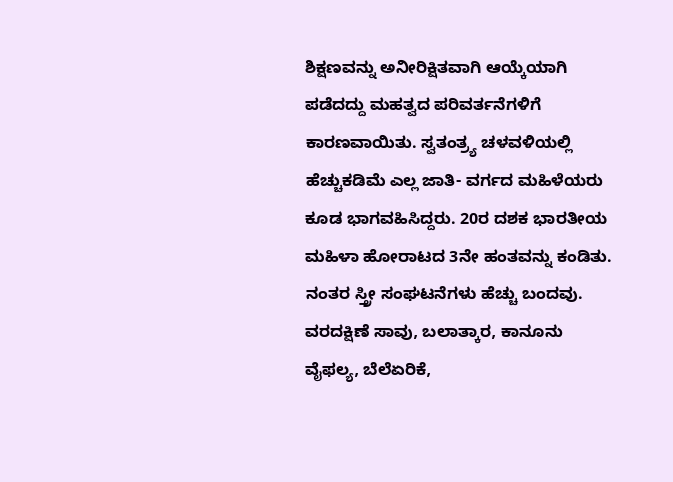ಶಿಕ್ಷಣವನ್ನು ಅನೀರಿಕ್ಷಿತವಾಗಿ ಆಯ್ಕೆಯಾಗಿ ಪಡೆದದ್ದು ಮಹತ್ವದ ಪರಿವರ್ತನೆಗಳಿಗೆ ಕಾರಣವಾಯಿತು. ಸ್ವತಂತ್ರ್ಯ ಚಳವಳಿಯಲ್ಲಿ ಹೆಚ್ಚುಕಡಿಮೆ ಎಲ್ಲ ಜಾತಿ- ವರ್ಗದ ಮಹಿಳೆಯರು ಕೂಡ ಭಾಗವಹಿಸಿದ್ದರು. 20ರ ದಶಕ ಭಾರತೀಯ ಮಹಿಳಾ ಹೋರಾಟದ 3ನೇ ಹಂತವನ್ನು ಕಂಡಿತು. ನಂತರ ಸ್ತ್ರೀ ಸಂಘಟನೆಗಳು ಹೆಚ್ಚು ಬಂದವು. ವರದಕ್ಷಿಣೆ ಸಾವು, ಬಲಾತ್ಕಾರ, ಕಾನೂನು ವೈಫಲ್ಯ, ಬೆಲೆಏರಿಕೆ,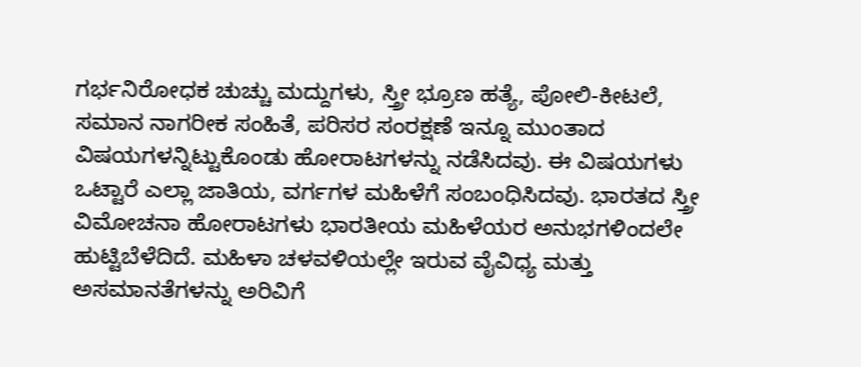ಗರ್ಭನಿರೋಧಕ ಚುಚ್ಚು ಮದ್ದುಗಳು, ಸ್ತ್ರೀ ಭ್ರೂಣ ಹತ್ಯೆ, ಪೋಲಿ-ಕೀಟಲೆ, ಸಮಾನ ನಾಗರೀಕ ಸಂಹಿತೆ, ಪರಿಸರ ಸಂರಕ್ಷಣೆ ಇನ್ನೂ ಮುಂತಾದ ವಿಷಯಗಳನ್ನಿಟ್ಟುಕೊಂಡು ಹೋರಾಟಗಳನ್ನು ನಡೆಸಿದವು. ಈ ವಿಷಯಗಳು ಒಟ್ಟಾರೆ ಎಲ್ಲಾ ಜಾತಿಯ, ವರ್ಗಗಳ ಮಹಿಳೆಗೆ ಸಂಬಂಧಿಸಿದವು. ಭಾರತದ ಸ್ತ್ರೀ ವಿಮೋಚನಾ ಹೋರಾಟಗಳು ಭಾರತೀಯ ಮಹಿಳೆಯರ ಅನುಭಗಳಿಂದಲೇ ಹುಟ್ಟಿಬೆಳೆದಿದೆ. ಮಹಿಳಾ ಚಳವಳಿಯಲ್ಲೇ ಇರುವ ವೈವಿಧ್ಯ ಮತ್ತು ಅಸಮಾನತೆಗಳನ್ನು ಅರಿವಿಗೆ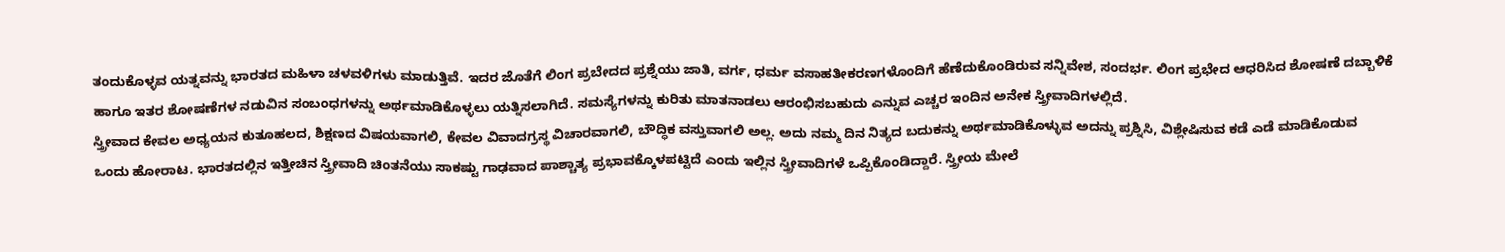ತಂದುಕೊಳ್ಳವ ಯತ್ನವನ್ನು ಭಾರತದ ಮಹಿಳಾ ಚಳವಳಿಗಳು ಮಾಡುತ್ತಿವೆ. ಇದರ ಜೊತೆಗೆ ಲಿಂಗ ಪ್ರಬೇದದ ಪ್ರಶ್ನೆಯು ಜಾತಿ, ವರ್ಗ, ಧರ್ಮ ವಸಾಹತೀಕರಣಗಳೊಂದಿಗೆ ಹೆಣೆದುಕೊಂಡಿರುವ ಸನ್ನಿವೇಶ, ಸಂದರ್ಭ. ಲಿಂಗ ಪ್ರಭೇದ ಆಧರಿಸಿದ ಶೋಷಣೆ ದಬ್ಬಾಳಿಕೆ ಹಾಗೂ ಇತರ ಶೋಷಣೆಗಳ ನಡುವಿನ ಸಂಬಂಧಗಳನ್ನು ಅರ್ಥಮಾಡಿಕೊಳ್ಳಲು ಯತ್ನಿಸಲಾಗಿದೆ. ಸಮಸ್ಯೆಗಳನ್ನು ಕುರಿತು ಮಾತನಾಡಲು ಆರಂಭಿಸಬಹುದು ಎನ್ನುವ ಎಚ್ಚರ ಇಂದಿನ ಅನೇಕ ಸ್ತ್ರೀವಾದಿಗಳಲ್ಲಿದೆ.
ಸ್ತ್ರೀವಾದ ಕೇವಲ ಅಧ್ಯಯನ ಕುತೂಹಲದ, ಶಿಕ್ಷಣದ ವಿಷಯವಾಗಲಿ, ಕೇವಲ ವಿವಾದಗ್ರಸ್ಥ ವಿಚಾರವಾಗಲಿ, ಬೌದ್ಧಿಕ ವಸ್ತುವಾಗಲಿ ಅಲ್ಲ. ಅದು ನಮ್ಮ ದಿನ ನಿತ್ಯದ ಬದುಕನ್ನು ಅರ್ಥಮಾಡಿಕೊಳ್ಳುವ ಅದನ್ನು ಪ್ರಶ್ನಿಸಿ, ವಿಶ್ಲೇಷಿಸುವ ಕಡೆ ಎಡೆ ಮಾಡಿಕೊಡುವ ಒಂದು ಹೋರಾಟ. ಭಾರತದಲ್ಲಿನ ಇತ್ತೀಚಿನ ಸ್ತ್ರೀವಾದಿ ಚಿಂತನೆಯು ಸಾಕಷ್ಟು ಗಾಢವಾದ ಪಾಶ್ಚಾತ್ಯ ಪ್ರಭಾವಕ್ಕೊಳಪಟ್ಟಿದೆ ಎಂದು ಇಲ್ಲಿನ ಸ್ತ್ರೀವಾದಿಗಳೆ ಒಪ್ಪಿಕೊಂಡಿದ್ದಾರೆ. ಸ್ತ್ರೀಯ ಮೇಲೆ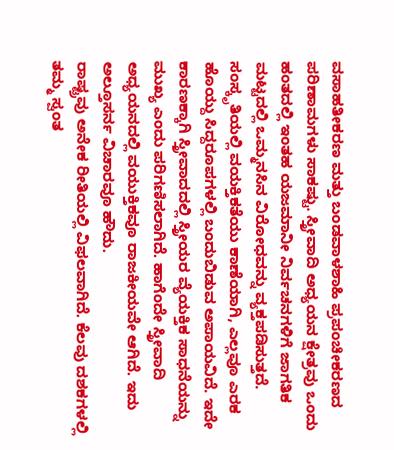ವಸಾಹತೀಕರಣ ಮತ್ತು ಬಂಡವಾಳಶಾಹಿ ಪ್ರಪಂಚೀಕರಣದ ಪರಿಣಾಮಗಳು ಸಾಕಷ್ಟು. ಸ್ತ್ರೀವಾದಿ ಅಧ್ಯಯನ ಕ್ಷೇತ್ರವು ಒಂದು ಹಂತದಲ್ಲಿ ಇಂತಹ ಯಜಮಾನೀ ನಿರ್ವಚನಗಳಿಗೆ ಜಾಗತಿಕ ಮಟ್ಟದಲ್ಲಿ ಒಮ್ಮನಸಿನ ವಿರೋಧವನ್ನು ವ್ಯಕ್ತಪಡಿಸುತ್ತದೆ.
ಸಂಸ್ಕೃತಿಯಲ್ಲಿ ವಯಕ್ತಿಕತೆಯು ಕಾಣೆಯಾಗಿ, ಎಲ್ಲವೂ ಎರಕ ಹೊಯ್ದು ಸಿದ್ದರೂಪಗಳಲ್ಲಿ ಬಂದುಬಿಡುವ ಅಪಾಯವಿದೆ. ಇದೇ ಕಾರಣಕ್ಕಾಗಿ ಸ್ತ್ರೀವಾದದಲ್ಲಿ ಸ್ತ್ರೀಯರ ವ್ಯೆಯಕ್ತಿಕ ಸಾಧನೆಯನ್ನು ಮುಖ್ಯ ಎಂದು ಪರಿಗಣಿಸಲಾಗಿದೆ. ಹಾಗೆಂದೇ ಸ್ತ್ರೀವಾದಿ ಅಧ್ಯಯನದಲ್ಲಿ ವಯುಕ್ತಿಕವೂ ರಾಜಕೀಯವೇ ಆಗಿದೆ. ಇದು ಅಲ್ತೂಸರ್ನ ವಿಚಾರವೂ ಹೌದು.
ರಾಷ್ಟ್ರವು ಅನೇಕ ರೀತಿಯಲ್ಲಿ ವಿಫಲವಾಗಿದೆ. ಕೆಲವು ದಶಕಗಳಲ್ಲಿ ತಮ್ಮ ಸ್ವಂತ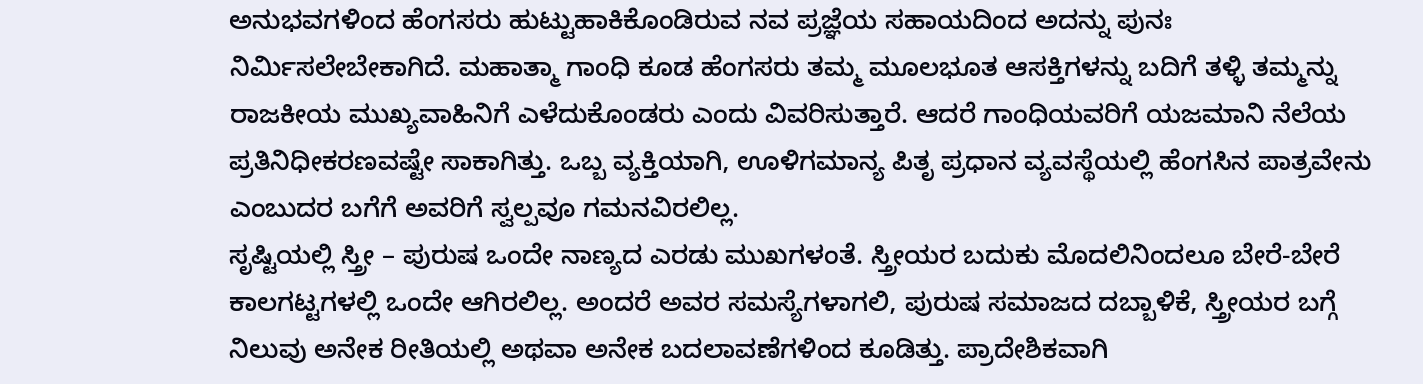ಅನುಭವಗಳಿಂದ ಹೆಂಗಸರು ಹುಟ್ಟುಹಾಕಿಕೊಂಡಿರುವ ನವ ಪ್ರಜ್ಞೆಯ ಸಹಾಯದಿಂದ ಅದನ್ನು ಪುನಃ ನಿರ್ಮಿಸಲೇಬೇಕಾಗಿದೆ. ಮಹಾತ್ಮಾ ಗಾಂಧಿ ಕೂಡ ಹೆಂಗಸರು ತಮ್ಮ ಮೂಲಭೂತ ಆಸಕ್ತಿಗಳನ್ನು ಬದಿಗೆ ತಳ್ಳಿ ತಮ್ಮನ್ನು ರಾಜಕೀಯ ಮುಖ್ಯವಾಹಿನಿಗೆ ಎಳೆದುಕೊಂಡರು ಎಂದು ವಿವರಿಸುತ್ತಾರೆ. ಆದರೆ ಗಾಂಧಿಯವರಿಗೆ ಯಜಮಾನಿ ನೆಲೆಯ ಪ್ರತಿನಿಧೀಕರಣವಷ್ಟೇ ಸಾಕಾಗಿತ್ತು. ಒಬ್ಬ ವ್ಯಕ್ತಿಯಾಗಿ, ಊಳಿಗಮಾನ್ಯ ಪಿತೃ ಪ್ರಧಾನ ವ್ಯವಸ್ಥೆಯಲ್ಲಿ ಹೆಂಗಸಿನ ಪಾತ್ರವೇನು ಎಂಬುದರ ಬಗೆಗೆ ಅವರಿಗೆ ಸ್ವಲ್ಪವೂ ಗಮನವಿರಲಿಲ್ಲ.
ಸೃಷ್ಟಿಯಲ್ಲಿ ಸ್ತ್ರೀ – ಪುರುಷ ಒಂದೇ ನಾಣ್ಯದ ಎರಡು ಮುಖಗಳಂತೆ. ಸ್ತ್ರೀಯರ ಬದುಕು ಮೊದಲಿನಿಂದಲೂ ಬೇರೆ-ಬೇರೆ ಕಾಲಗಟ್ಟಗಳಲ್ಲಿ ಒಂದೇ ಆಗಿರಲಿಲ್ಲ. ಅಂದರೆ ಅವರ ಸಮಸ್ಯೆಗಳಾಗಲಿ, ಪುರುಷ ಸಮಾಜದ ದಬ್ಬಾಳಿಕೆ, ಸ್ತ್ರೀಯರ ಬಗ್ಗೆ ನಿಲುವು ಅನೇಕ ರೀತಿಯಲ್ಲಿ ಅಥವಾ ಅನೇಕ ಬದಲಾವಣೆಗಳಿಂದ ಕೂಡಿತ್ತು. ಪ್ರಾದೇಶಿಕವಾಗಿ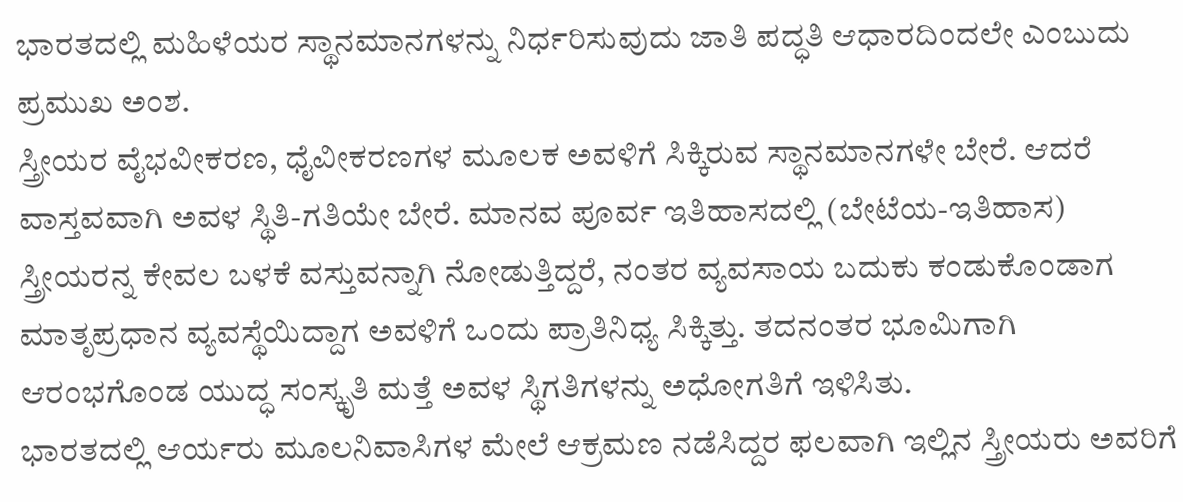ಭಾರತದಲ್ಲಿ ಮಹಿಳೆಯರ ಸ್ಥಾನಮಾನಗಳನ್ನು ನಿರ್ಧರಿಸುವುದು ಜಾತಿ ಪದ್ಧತಿ ಆಧಾರದಿಂದಲೇ ಎಂಬುದು ಪ್ರಮುಖ ಅಂಶ.
ಸ್ತ್ರೀಯರ ವೈಭವೀಕರಣ, ಧೈವೀಕರಣಗಳ ಮೂಲಕ ಅವಳಿಗೆ ಸಿಕ್ಕಿರುವ ಸ್ಥಾನಮಾನಗಳೇ ಬೇರೆ. ಆದರೆ ವಾಸ್ತವವಾಗಿ ಅವಳ ಸ್ಥಿತಿ-ಗತಿಯೇ ಬೇರೆ. ಮಾನವ ಪೂರ್ವ ಇತಿಹಾಸದಲ್ಲಿ (ಬೇಟೆಯ-ಇತಿಹಾಸ) ಸ್ತ್ರೀಯರನ್ನ ಕೇವಲ ಬಳಕೆ ವಸ್ತುವನ್ನಾಗಿ ನೋಡುತ್ತಿದ್ದರೆ, ನಂತರ ವ್ಯವಸಾಯ ಬದುಕು ಕಂಡುಕೊಂಡಾಗ ಮಾತೃಪ್ರಧಾನ ವ್ಯವಸ್ಥೆಯಿದ್ದಾಗ ಅವಳಿಗೆ ಒಂದು ಪ್ರಾತಿನಿಧ್ಯ ಸಿಕ್ಕಿತ್ತು. ತದನಂತರ ಭೂಮಿಗಾಗಿ ಆರಂಭಗೊಂಡ ಯುದ್ಧ ಸಂಸ್ಕೃತಿ ಮತ್ತೆ ಅವಳ ಸ್ಥಿಗತಿಗಳನ್ನು ಅಧೋಗತಿಗೆ ಇಳಿಸಿತು.
ಭಾರತದಲ್ಲಿ ಆರ್ಯರು ಮೂಲನಿವಾಸಿಗಳ ಮೇಲೆ ಆಕ್ರಮಣ ನಡೆಸಿದ್ದರ ಫಲವಾಗಿ ಇಲ್ಲಿನ ಸ್ತ್ರೀಯರು ಅವರಿಗೆ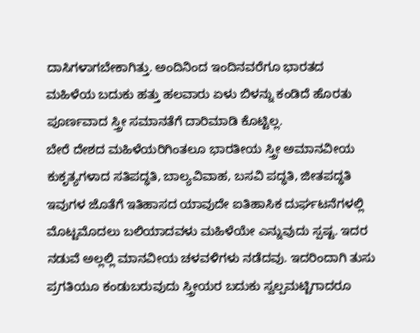ದಾಸಿಗಳಾಗಬೇಕಾಗಿತ್ತು. ಅಂದಿನಿಂದ ಇಂದಿನವರೆಗೂ ಭಾರತದ ಮಹಿಳೆಯ ಬದುಕು ಹತ್ತು ಹಲವಾರು ಏಳು ಬಿಳನ್ನು ಕಂಡಿದೆ ಹೊರತು ಪೂರ್ಣವಾದ ಸ್ತ್ರೀ ಸಮಾನತೆಗೆ ದಾರಿಮಾಡಿ ಕೊಟ್ಟಿಲ್ಲ.
ಬೇರೆ ದೇಶದ ಮಹಿಳೆಯರಿಗಿಂತಲೂ ಭಾರತೀಯ ಸ್ತ್ರೀ ಅಮಾನವೀಯ ಕುಕೃತ್ಯಗಳಾದ ಸತಿಪದ್ಧತಿ, ಬಾಲ್ಯವಿವಾಹ, ಬಸವಿ ಪದ್ಧತಿ, ಜೀತಪದ್ಧತಿ ಇವುಗಳ ಜೊತೆಗೆ ಇತಿಹಾಸದ ಯಾವುದೇ ಐತಿಹಾಸಿಕ ದುರ್ಘಟನೆಗಳಲ್ಲಿ ಮೊಟ್ಟಮೊದಲು ಬಲಿಯಾದವಳು ಮಹಿಳೆಯೇ ಎನ್ನುವುದು ಸ್ಪಷ್ಟ. ಇದರ ನಡುವೆ ಅಲ್ಲಲ್ಲಿ ಮಾನವೀಯ ಚಳವಳಿಗಳು ನಡೆದವು. ಇದರಿಂದಾಗಿ ತುಸು ಪ್ರಗತಿಯೂ ಕಂಡುಬರುವುದು ಸ್ತ್ರೀಯರ ಬದುಕು ಸ್ವಲ್ಪಮಟ್ಟಿಗಾದರೂ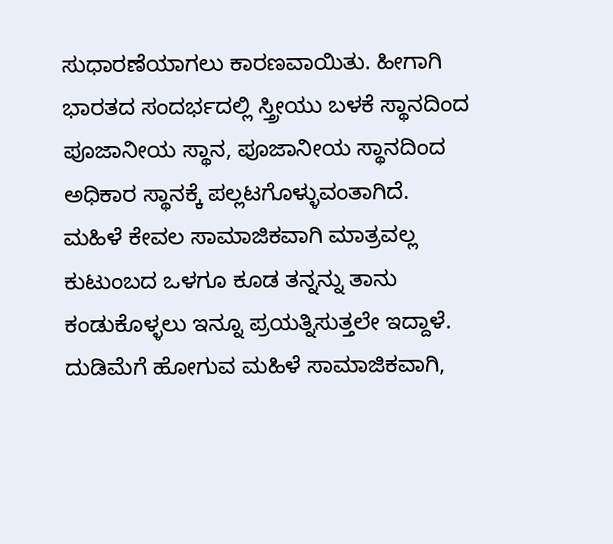ಸುಧಾರಣೆಯಾಗಲು ಕಾರಣವಾಯಿತು. ಹೀಗಾಗಿ ಭಾರತದ ಸಂದರ್ಭದಲ್ಲಿ ಸ್ತ್ರೀಯು ಬಳಕೆ ಸ್ಥಾನದಿಂದ ಪೂಜಾನೀಯ ಸ್ಥಾನ, ಪೂಜಾನೀಯ ಸ್ಥಾನದಿಂದ ಅಧಿಕಾರ ಸ್ಥಾನಕ್ಕೆ ಪಲ್ಲಟಗೊಳ್ಳುವಂತಾಗಿದೆ.
ಮಹಿಳೆ ಕೇವಲ ಸಾಮಾಜಿಕವಾಗಿ ಮಾತ್ರವಲ್ಲ ಕುಟುಂಬದ ಒಳಗೂ ಕೂಡ ತನ್ನನ್ನು ತಾನು ಕಂಡುಕೊಳ್ಳಲು ಇನ್ನೂ ಪ್ರಯತ್ನಿಸುತ್ತಲೇ ಇದ್ದಾಳೆ. ದುಡಿಮೆಗೆ ಹೋಗುವ ಮಹಿಳೆ ಸಾಮಾಜಿಕವಾಗಿ,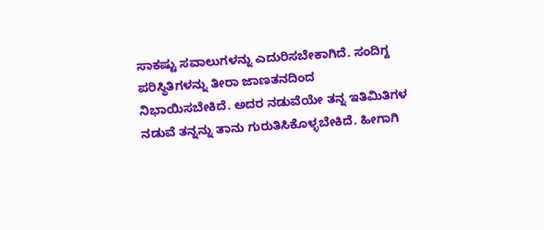ಸಾಕಷ್ಟು ಸವಾಲುಗಳನ್ನು ಎದುರಿಸಬೇಕಾಗಿದೆ. ಸಂದಿಗ್ದ ಪರಿಸ್ಥಿತಿಗಳನ್ನು ತೀರಾ ಜಾಣತನದಿಂದ ನಿಭಾಯಿಸಬೇಕಿದೆ. ಅದರ ನಡುವೆಯೇ ತನ್ನ ಇತಿಮಿತಿಗಳ ನಡುವೆ ತನ್ನನ್ನು ತಾನು ಗುರುತಿಸಿಕೊಳ್ಳಬೇಕಿದೆ. ಹೀಗಾಗಿ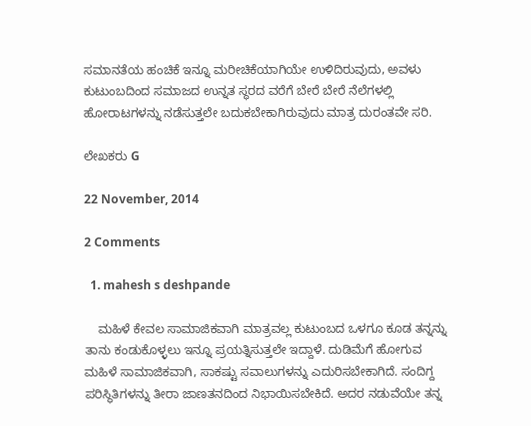ಸಮಾನತೆಯ ಹಂಚಿಕೆ ಇನ್ನೂ ಮರೀಚಿಕೆಯಾಗಿಯೇ ಉಳಿದಿರುವುದು, ಅವಳು ಕುಟುಂಬದಿಂದ ಸಮಾಜದ ಉನ್ನತ ಸ್ಥರದ ವರೆಗೆ ಬೇರೆ ಬೇರೆ ನೆಲೆಗಳಲ್ಲಿ ಹೋರಾಟಗಳನ್ನು ನಡೆಸುತ್ತಲೇ ಬದುಕಬೇಕಾಗಿರುವುದು ಮಾತ್ರ ದುರಂತವೇ ಸರಿ.

ಲೇಖಕರು G

22 November, 2014

2 Comments

  1. mahesh s deshpande

    ಮಹಿಳೆ ಕೇವಲ ಸಾಮಾಜಿಕವಾಗಿ ಮಾತ್ರವಲ್ಲ ಕುಟುಂಬದ ಒಳಗೂ ಕೂಡ ತನ್ನನ್ನು ತಾನು ಕಂಡುಕೊಳ್ಳಲು ಇನ್ನೂ ಪ್ರಯತ್ನಿಸುತ್ತಲೇ ಇದ್ದಾಳೆ. ದುಡಿಮೆಗೆ ಹೋಗುವ ಮಹಿಳೆ ಸಾಮಾಜಿಕವಾಗಿ, ಸಾಕಷ್ಟು ಸವಾಲುಗಳನ್ನು ಎದುರಿಸಬೇಕಾಗಿದೆ. ಸಂದಿಗ್ದ ಪರಿಸ್ಥಿತಿಗಳನ್ನು ತೀರಾ ಜಾಣತನದಿಂದ ನಿಭಾಯಿಸಬೇಕಿದೆ. ಅದರ ನಡುವೆಯೇ ತನ್ನ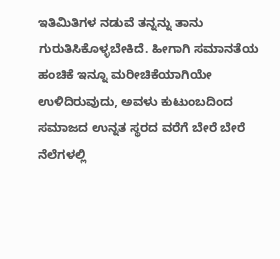ಇತಿಮಿತಿಗಳ ನಡುವೆ ತನ್ನನ್ನು ತಾನು ಗುರುತಿಸಿಕೊಳ್ಳಬೇಕಿದೆ. ಹೀಗಾಗಿ ಸಮಾನತೆಯ ಹಂಚಿಕೆ ಇನ್ನೂ ಮರೀಚಿಕೆಯಾಗಿಯೇ ಉಳಿದಿರುವುದು, ಅವಳು ಕುಟುಂಬದಿಂದ ಸಮಾಜದ ಉನ್ನತ ಸ್ಥರದ ವರೆಗೆ ಬೇರೆ ಬೇರೆ ನೆಲೆಗಳಲ್ಲಿ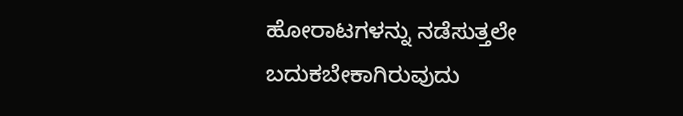ಹೋರಾಟಗಳನ್ನು ನಡೆಸುತ್ತಲೇ ಬದುಕಬೇಕಾಗಿರುವುದು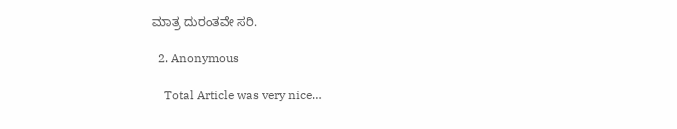ಮಾತ್ರ ದುರಂತವೇ ಸರಿ.

  2. Anonymous

    Total Article was very nice…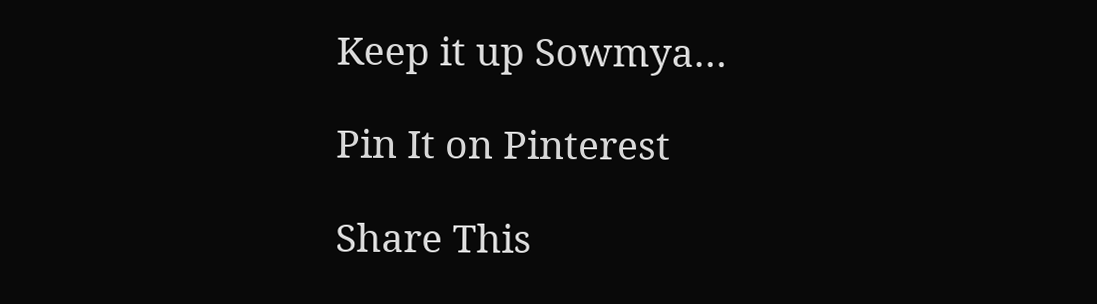Keep it up Sowmya…

Pin It on Pinterest

Share This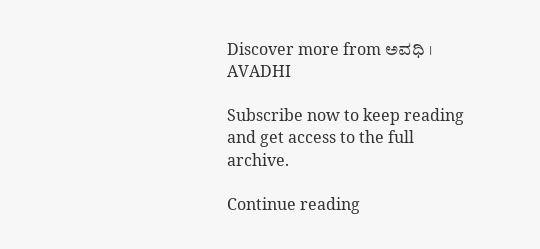Discover more from ಅವಧಿ । AVADHI

Subscribe now to keep reading and get access to the full archive.

Continue reading